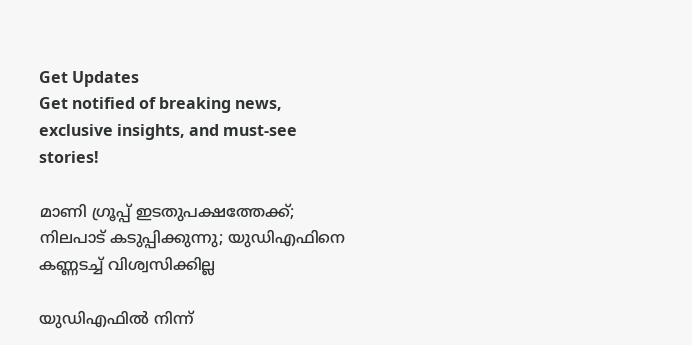Get Updates
Get notified of breaking news, exclusive insights, and must-see stories!

മാണി ഗ്രൂപ്പ് ഇടതുപക്ഷത്തേക്ക്; നിലപാട് കടുപ്പിക്കുന്നു; യുഡിഎഫിനെ കണ്ണടച്ച് വിശ്വസിക്കില്ല

യുഡിഎഫില്‍ നിന്ന്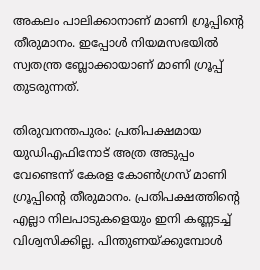അകലം പാലിക്കാനാണ് മാണി ഗ്രൂപ്പിന്റെ തീരുമാനം. ഇപ്പോള്‍ നിയമസഭയില്‍ സ്വതന്ത്ര ബ്ലോക്കായാണ് മാണി ഗ്രൂപ്പ് തുടരുന്നത്.

തിരുവനന്തപുരം: പ്രതിപക്ഷമായ യുഡിഎഫിനോട് അത്ര അടുപ്പം വേണ്ടെന്ന് കേരള കോണ്‍ഗ്രസ് മാണി ഗ്രൂപ്പിന്റെ തീരുമാനം. പ്രതിപക്ഷത്തിന്റെ എല്ലാ നിലപാടുകളെയും ഇനി കണ്ണടച്ച് വിശ്വസിക്കില്ല. പിന്തുണയ്ക്കുമ്പോള്‍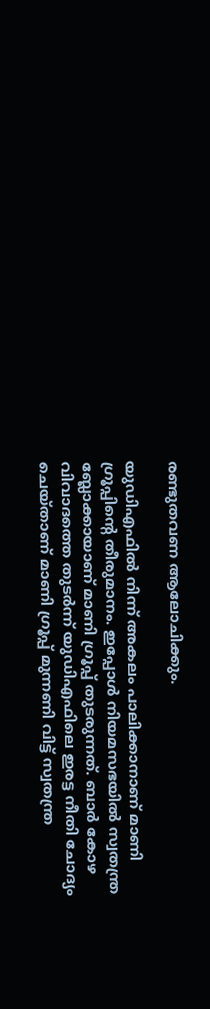രണ്ടുതവണ ആലോചിക്കും.

യുഡിഎഫില്‍ നിന്ന് അകലം പാലിക്കാനാണ് മാണി ഗ്രൂപ്പിന്റെ തീരുമാനം. ഇപ്പോള്‍ നിയമസഭയില്‍ സ്വതന്ത്ര ബ്ലോക്കായാണ് മാണി ഗ്രൂപ്പ് തുടരുന്നത്. ബാര്‍ കോഴ വിവാദത്തെ തുടര്‍ന്ന് യുഡിഎഫിലെ ഇരട്ട നീതി ചോദ്യം ചെയ്താണ് മാണി ഗ്രൂപ്പ് മുന്നണി വിട്ട് സ്വതന്ത്ര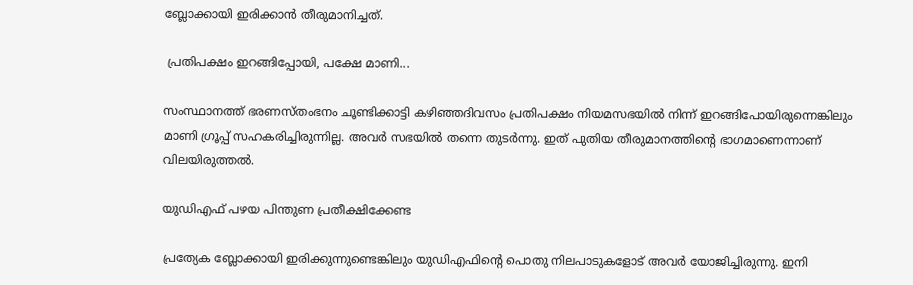ബ്ലോക്കായി ഇരിക്കാന്‍ തീരുമാനിച്ചത്.

 പ്രതിപക്ഷം ഇറങ്ങിപ്പോയി, പക്ഷേ മാണി...

സംസ്ഥാനത്ത് ഭരണസ്തംഭനം ചൂണ്ടിക്കാട്ടി കഴിഞ്ഞദിവസം പ്രതിപക്ഷം നിയമസഭയില്‍ നിന്ന് ഇറങ്ങിപോയിരുന്നെങ്കിലും മാണി ഗ്രൂപ്പ് സഹകരിച്ചിരുന്നില്ല. അവര്‍ സഭയില്‍ തന്നെ തുടര്‍ന്നു. ഇത് പുതിയ തീരുമാനത്തിന്റെ ഭാഗമാണെന്നാണ് വിലയിരുത്തല്‍.

യുഡിഎഫ് പഴയ പിന്തുണ പ്രതീക്ഷിക്കേണ്ട

പ്രത്യേക ബ്ലോക്കായി ഇരിക്കുന്നുണ്ടെങ്കിലും യുഡിഎഫിന്റെ പൊതു നിലപാടുകളോട് അവര്‍ യോജിച്ചിരുന്നു. ഇനി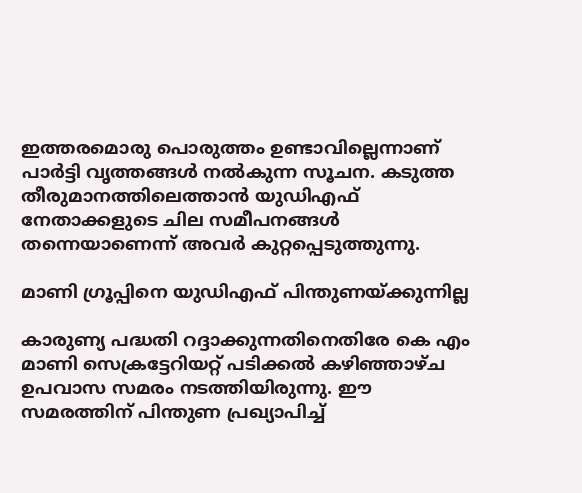ഇത്തരമൊരു പൊരുത്തം ഉണ്ടാവില്ലെന്നാണ് പാര്‍ട്ടി വൃത്തങ്ങള്‍ നല്‍കുന്ന സൂചന. കടുത്ത തീരുമാനത്തിലെത്താന്‍ യുഡിഎഫ് നേതാക്കളുടെ ചില സമീപനങ്ങള്‍ തന്നെയാണെന്ന് അവര്‍ കുറ്റപ്പെടുത്തുന്നു.

മാണി ഗ്രൂപ്പിനെ യുഡിഎഫ് പിന്തുണയ്ക്കുന്നില്ല

കാരുണ്യ പദ്ധതി റദ്ദാക്കുന്നതിനെതിരേ കെ എം മാണി സെക്രട്ടേറിയറ്റ് പടിക്കല്‍ കഴിഞ്ഞാഴ്ച ഉപവാസ സമരം നടത്തിയിരുന്നു. ഈ സമരത്തിന് പിന്തുണ പ്രഖ്യാപിച്ച്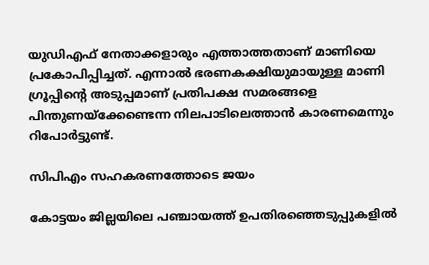യുഡിഎഫ് നേതാക്കളാരും എത്താത്തതാണ് മാണിയെ പ്രകോപിപ്പിച്ചത്. എന്നാല്‍ ഭരണകക്ഷിയുമായുള്ള മാണി ഗ്രൂപ്പിന്റെ അടുപ്പമാണ് പ്രതിപക്ഷ സമരങ്ങളെ പിന്തുണയ്‌ക്കേണ്ടെന്ന നിലപാടിലെത്താന്‍ കാരണമെന്നും റിപോര്‍ട്ടുണ്ട്.

സിപിഎം സഹകരണത്തോടെ ജയം

കോട്ടയം ജില്ലയിലെ പഞ്ചായത്ത് ഉപതിരഞ്ഞെടുപ്പുകളില്‍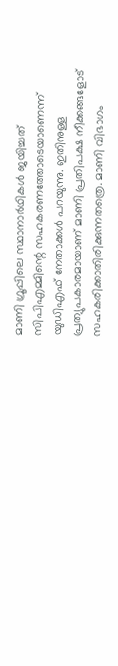മാണി ഗ്രൂപ്പിലെ സ്ഥാനാര്‍ഥികള്‍ ജയിച്ചത് സിപിഎമ്മിന്റെ സഹകരണത്തോടെയാണെന്ന് യുഡിഎഫ് നേതാക്കള്‍ പറയുന്നു. ഇതിനുള്ള പ്രത്യുപകാരമായാണ് മാണി പ്രതിപക്ഷ നീക്കങ്ങളോട് സഹകരിക്കാതിരിക്കുന്നതത്രെ. മാണി വിഭാഗം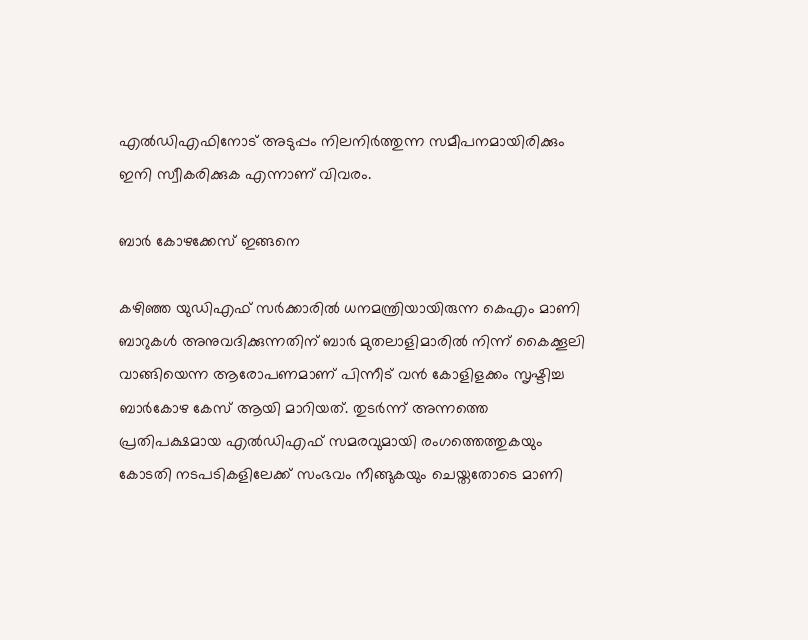എല്‍ഡിഎഫിനോട് അടുപ്പം നിലനിര്‍ത്തുന്ന സമീപനമായിരിക്കും ഇനി സ്വീകരിക്കുക എന്നാണ് വിവരം.

ബാര്‍ കോഴക്കേസ് ഇങ്ങനെ

കഴിഞ്ഞ യുഡിഎഫ് സര്‍ക്കാരില്‍ ധനമന്ത്രിയായിരുന്ന കെഎം മാണി ബാറുകള്‍ അനുവദിക്കുന്നതിന് ബാര്‍ മുതലാളിമാരില്‍ നിന്ന് കൈക്കൂലി വാങ്ങിയെന്ന ആരോപണമാണ് പിന്നീട് വന്‍ കോളിളക്കം സൃഷ്ടിച്ച ബാര്‍കോഴ കേസ് ആയി മാറിയത്. തുടര്‍ന്ന് അന്നത്തെ പ്രതിപക്ഷമായ എല്‍ഡിഎഫ് സമരവുമായി രംഗത്തെത്തുകയും കോടതി നടപടികളിലേക്ക് സംഭവം നീങ്ങുകയും ചെയ്തതോടെ മാണി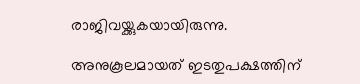രാജിവയ്ക്കുകയായിരുന്നു.

അനുകൂലമായത് ഇടതുപക്ഷത്തിന്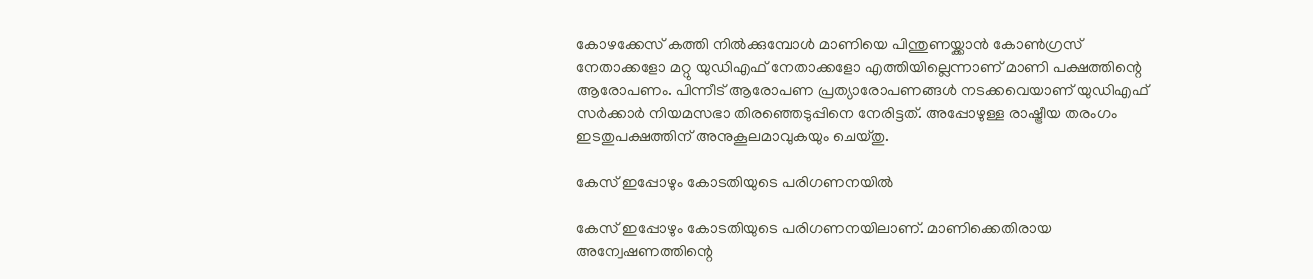കോഴക്കേസ് കത്തി നില്‍ക്കുമ്പോള്‍ മാണിയെ പിന്തുണയ്ക്കാന്‍ കോണ്‍ഗ്രസ് നേതാക്കളോ മറ്റു യുഡിഎഫ് നേതാക്കളോ എത്തിയില്ലെന്നാണ് മാണി പക്ഷത്തിന്റെ ആരോപണം. പിന്നീട് ആരോപണ പ്രത്യാരോപണങ്ങള്‍ നടക്കവെയാണ് യുഡിഎഫ് സര്‍ക്കാര്‍ നിയമസഭാ തിരഞ്ഞെടുപ്പിനെ നേരിട്ടത്. അപ്പോഴുള്ള രാഷ്ട്രീയ തരംഗം ഇടതുപക്ഷത്തിന് അനുകൂലമാവുകയും ചെയ്തു.

കേസ് ഇപ്പോഴും കോടതിയുടെ പരിഗണനയില്‍

കേസ് ഇപ്പോഴും കോടതിയുടെ പരിഗണനയിലാണ്. മാണിക്കെതിരായ അന്വേഷണത്തിന്റെ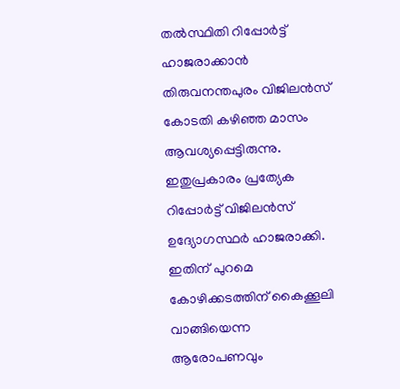തല്‍സ്ഥിതി റിപ്പോര്‍ട്ട് ഹാജരാക്കാന്‍ തിരുവനന്തപുരം വിജിലന്‍സ് കോടതി കഴിഞ്ഞ മാസം ആവശ്യപ്പെട്ടിരുന്നു. ഇതുപ്രകാരം പ്രത്യേക റിപ്പോര്‍ട്ട് വിജിലന്‍സ് ഉദ്യോഗസ്ഥര്‍ ഹാജരാക്കി. ഇതിന് പുറമെ കോഴിക്കടത്തിന് കൈക്കൂലി വാങ്ങിയെന്ന ആരോപണവും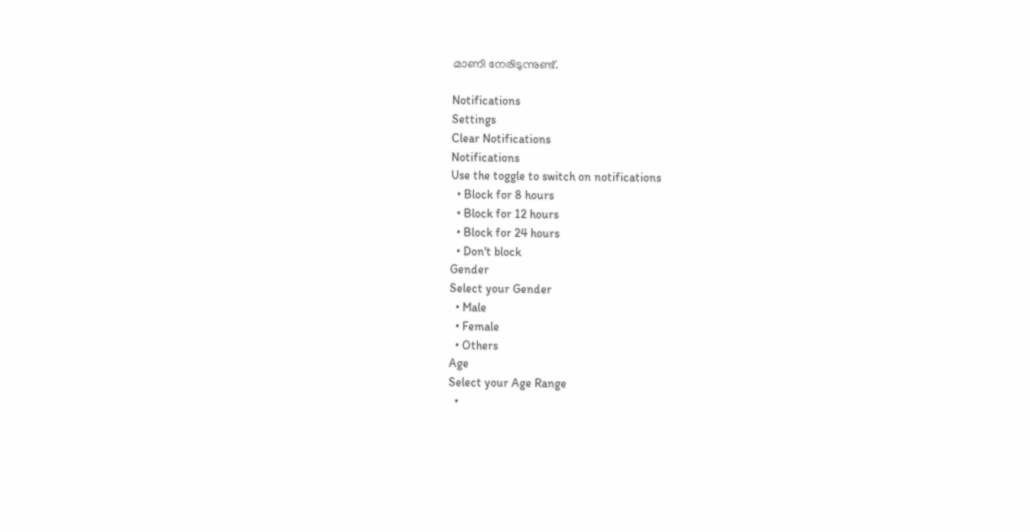മാണി നേരിടുന്നുണ്ട്.

Notifications
Settings
Clear Notifications
Notifications
Use the toggle to switch on notifications
  • Block for 8 hours
  • Block for 12 hours
  • Block for 24 hours
  • Don't block
Gender
Select your Gender
  • Male
  • Female
  • Others
Age
Select your Age Range
  •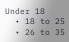Under 18
  • 18 to 25
  • 26 to 35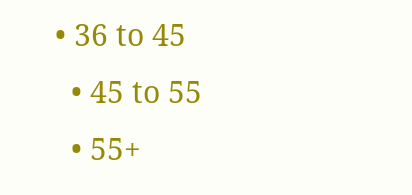• 36 to 45
  • 45 to 55
  • 55+